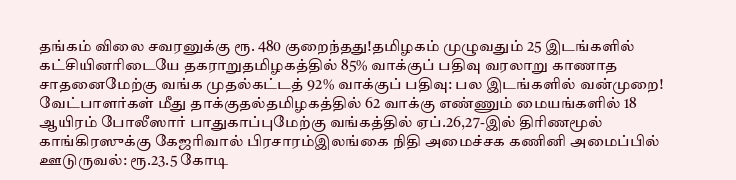தங்கம் விலை சவரனுக்கு ரூ. 480 குறைந்தது!தமிழகம் முழுவதும் 25 இடங்களில் கட்சியினரிடையே தகராறுதமிழகத்தில் 85% வாக்குப் பதிவு வரலாறு காணாத சாதனைமேற்கு வங்க முதல்கட்டத் 92% வாக்குப் பதிவு: பல இடங்களில் வன்முறை! வேட்பாளர்கள் மீது தாக்குதல்தமிழகத்தில் 62 வாக்கு எண்ணும் மையங்களில் 18 ஆயிரம் போலீஸார் பாதுகாப்புமேற்கு வங்கத்தில் ஏப்.26,27-இல் திரிணமூல் காங்கிரஸுக்கு கேஜரிவால் பிரசாரம்இலங்கை நிதி அமைச்சக கணினி அமைப்பில் ஊடுருவல்: ரூ.23.5 கோடி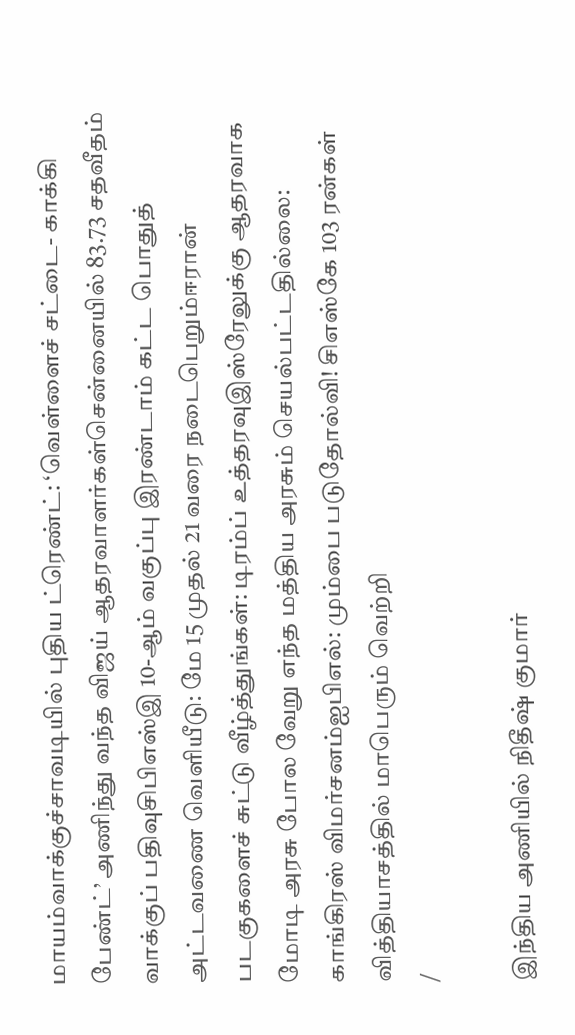மாயம்வாக்குச்சாவடியில் புதிய ட்ரெண்ட்: ‘வெள்ளைச் சட்டை- காக்கி பேண்ட்’ அணிந்து வந்த விஜய் ஆதரவாளர்கள்சென்னையில் 83.73 சதவீதம் வாக்குப் பதிவுசிபிஎஸ்இ 10-ஆம் வகுப்பு இரண்டாம் கட்ட பொதுத் அட்டவணை வெளியீடு: மே 15 முதல் 21 வரை நடைபெறும்ஈரான் படகுகளைச் சுட்டு வீழ்த்துங்கள்: டிரம்ப் உத்தரவுஇஸ்ரேலுக்கு ஆதரவாக மோடி அரசு போல வேறு எந்த மத்திய அரசும் செயல்பட்டதில்லை: காங்கிரஸ் விமர்சனம்ஐபிஎல்: மும்பை படுதோல்வி! சிஎஸ்கே 103 ரன்கள் வித்தியாசத்தில் மாபெரும் வெற்றி
/

இந்திய அணியில் நிதீஷ் குமார்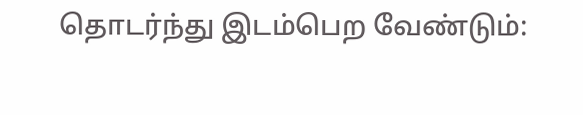தொடர்ந்து இடம்பெற வேண்டும்: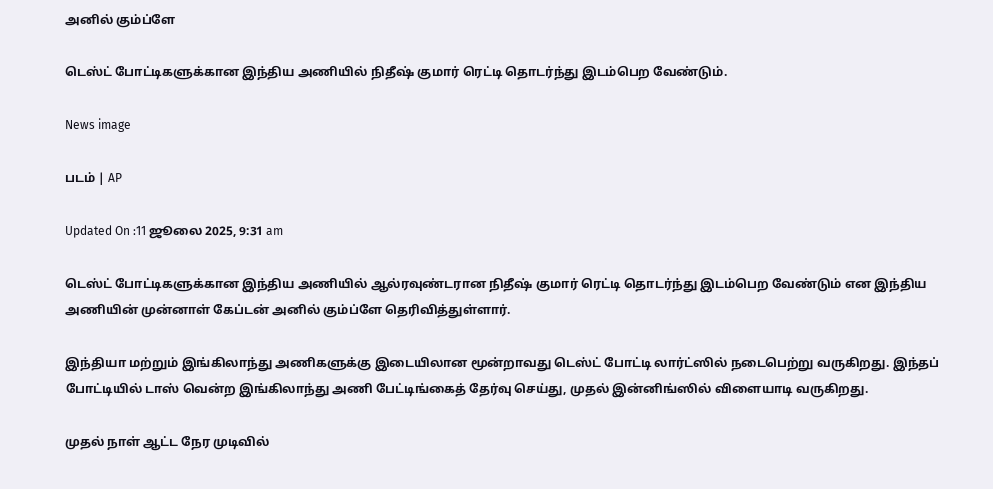அனில் கும்ப்ளே

டெஸ்ட் போட்டிகளுக்கான இந்திய அணியில் நிதீஷ் குமார் ரெட்டி தொடர்ந்து இடம்பெற வேண்டும்.

News image

படம் | AP

Updated On :11 ஜூலை 2025, 9:31 am

டெஸ்ட் போட்டிகளுக்கான இந்திய அணியில் ஆல்ரவுண்டரான நிதீஷ் குமார் ரெட்டி தொடர்ந்து இடம்பெற வேண்டும் என இந்திய அணியின் முன்னாள் கேப்டன் அனில் கும்ப்ளே தெரிவித்துள்ளார்.

இந்தியா மற்றும் இங்கிலாந்து அணிகளுக்கு இடையிலான மூன்றாவது டெஸ்ட் போட்டி லார்ட்ஸில் நடைபெற்று வருகிறது. இந்தப் போட்டியில் டாஸ் வென்ற இங்கிலாந்து அணி பேட்டிங்கைத் தேர்வு செய்து, முதல் இன்னிங்ஸில் விளையாடி வருகிறது.

முதல் நாள் ஆட்ட நேர முடிவில்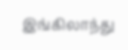இங்கிலாந்து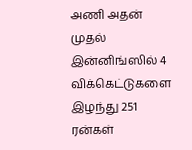அணி அதன் முதல் இன்னிங்ஸில் 4 விக்கெட்டுகளை இழந்து 251 ரன்கள்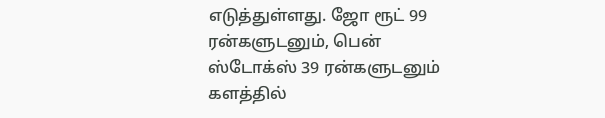எடுத்துள்ளது. ஜோ ரூட் 99 ரன்களுடனும், பென் ஸ்டோக்ஸ் 39 ரன்களுடனும் களத்தில்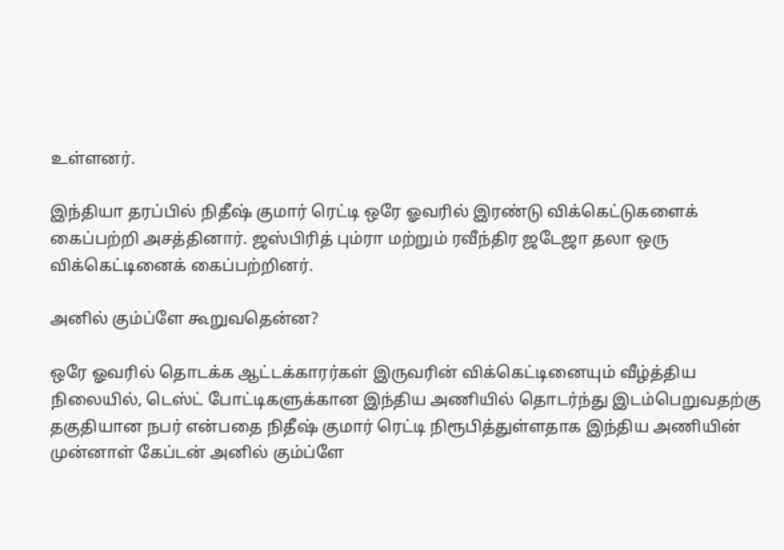உள்ளனர்.

இந்தியா தரப்பில் நிதீஷ் குமார் ரெட்டி ஒரே ஓவரில் இரண்டு விக்கெட்டுகளைக் கைப்பற்றி அசத்தினார். ஜஸ்பிரித் பும்ரா மற்றும் ரவீந்திர ஜடேஜா தலா ஒரு விக்கெட்டினைக் கைப்பற்றினர்.

அனில் கும்ப்ளே கூறுவதென்ன?

ஒரே ஓவரில் தொடக்க ஆட்டக்காரர்கள் இருவரின் விக்கெட்டினையும் வீழ்த்திய நிலையில், டெஸ்ட் போட்டிகளுக்கான இந்திய அணியில் தொடர்ந்து இடம்பெறுவதற்கு தகுதியான நபர் என்பதை நிதீஷ் குமார் ரெட்டி நிரூபித்துள்ளதாக இந்திய அணியின் முன்னாள் கேப்டன் அனில் கும்ப்ளே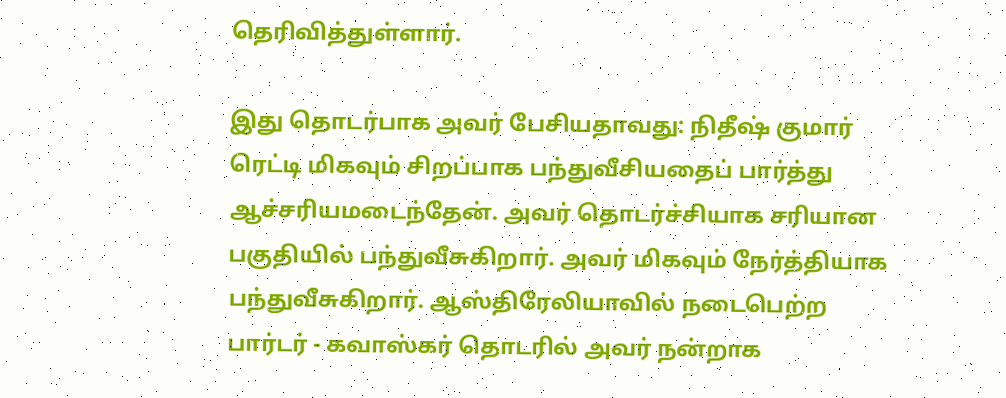தெரிவித்துள்ளார்.

இது தொடர்பாக அவர் பேசியதாவது: நிதீஷ் குமார் ரெட்டி மிகவும் சிறப்பாக பந்துவீசியதைப் பார்த்து ஆச்சரியமடைந்தேன். அவர் தொடர்ச்சியாக சரியான பகுதியில் பந்துவீசுகிறார். அவர் மிகவும் நேர்த்தியாக பந்துவீசுகிறார். ஆஸ்திரேலியாவில் நடைபெற்ற பார்டர் - கவாஸ்கர் தொடரில் அவர் நன்றாக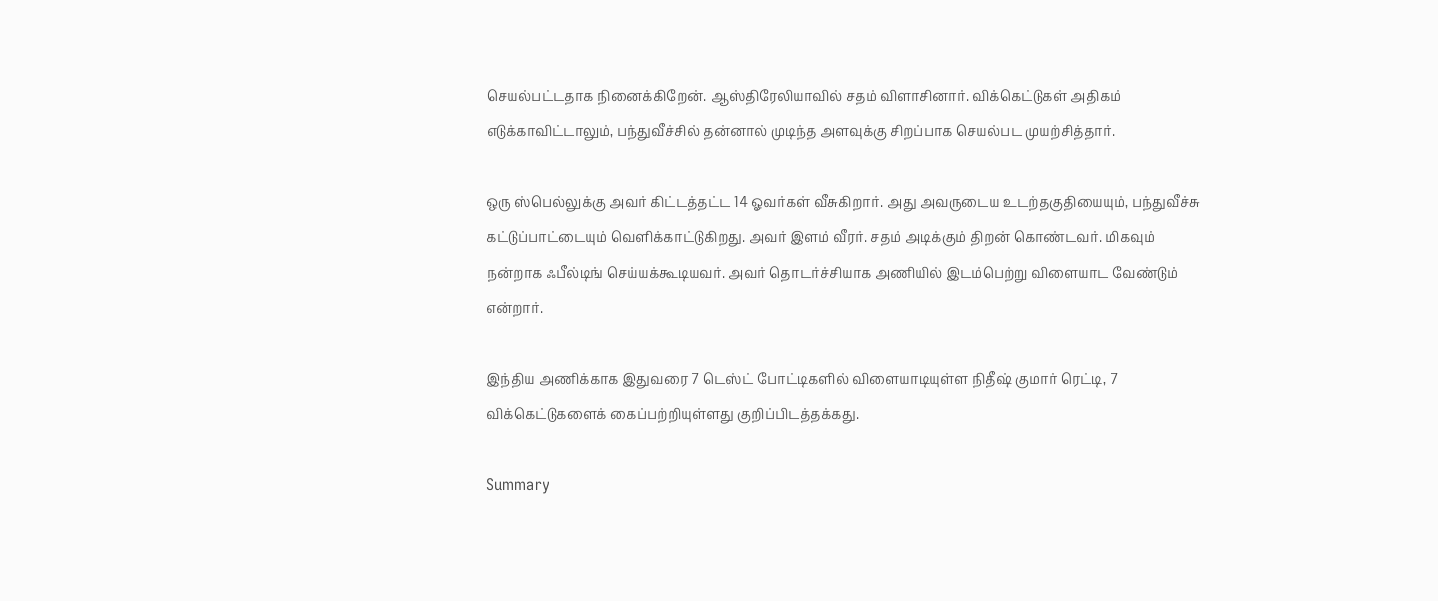செயல்பட்டதாக நினைக்கிறேன். ஆஸ்திரேலியாவில் சதம் விளாசினார். விக்கெட்டுகள் அதிகம் எடுக்காவிட்டாலும், பந்துவீச்சில் தன்னால் முடிந்த அளவுக்கு சிறப்பாக செயல்பட முயற்சித்தார்.

ஒரு ஸ்பெல்லுக்கு அவர் கிட்டத்தட்ட 14 ஓவர்கள் வீசுகிறார். அது அவருடைய உடற்தகுதியையும், பந்துவீச்சு கட்டுப்பாட்டையும் வெளிக்காட்டுகிறது. அவர் இளம் வீரர். சதம் அடிக்கும் திறன் கொண்டவர். மிகவும் நன்றாக ஃபீல்டிங் செய்யக்கூடியவர். அவர் தொடர்ச்சியாக அணியில் இடம்பெற்று விளையாட வேண்டும் என்றார்.

இந்திய அணிக்காக இதுவரை 7 டெஸ்ட் போட்டிகளில் விளையாடியுள்ள நிதீஷ் குமார் ரெட்டி, 7 விக்கெட்டுகளைக் கைப்பற்றியுள்ளது குறிப்பிடத்தக்கது.

Summary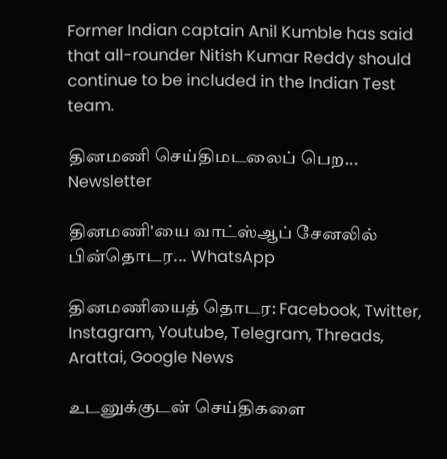Former Indian captain Anil Kumble has said that all-rounder Nitish Kumar Reddy should continue to be included in the Indian Test team.

தினமணி செய்திமடலைப் பெற... Newsletter

தினமணி'யை வாட்ஸ்ஆப் சேனலில் பின்தொடர... WhatsApp

தினமணியைத் தொடர: Facebook, Twitter, Instagram, Youtube, Telegram, Threads, Arattai, Google News

உடனுக்குடன் செய்திகளை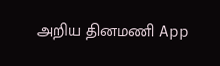அறிய தினமணி App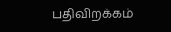பதிவிறக்கம்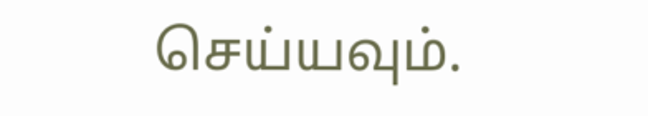செய்யவும்.